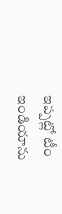ఇప్పట్లో టీం ఇండియాను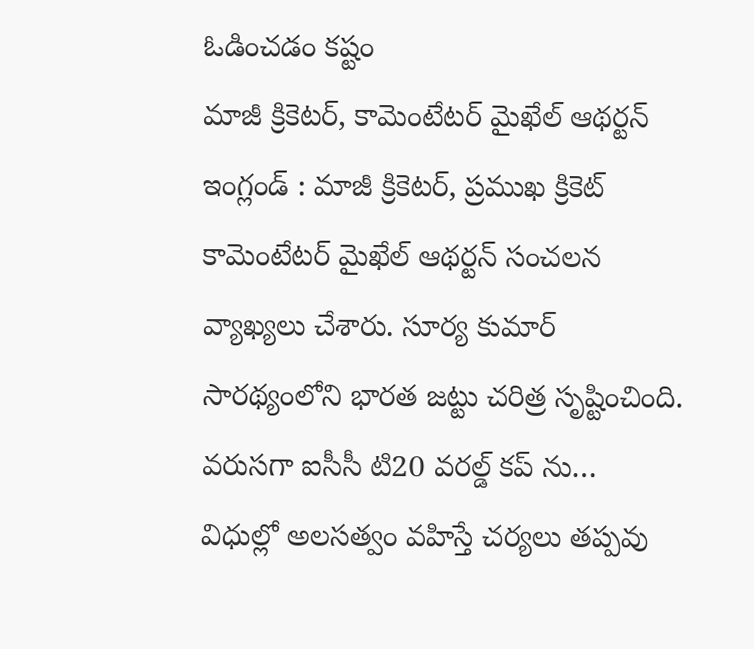ఓడించడం కష్టం
మాజీ క్రికెటర్, కామెంటేటర్ మైఖేల్ ఆథర్టన్ ఇంగ్లండ్ : మాజీ క్రికెటర్, ప్రముఖ క్రికెట్ కామెంటేటర్ మైఖేల్ ఆథర్టన్ సంచలన వ్యాఖ్యలు చేశారు. సూర్య కుమార్ సారథ్యంలోని భారత జట్టు చరిత్ర సృష్టించింది. వరుసగా ఐసీసీ టి20 వరల్డ్ కప్ ను…
విధుల్లో అలసత్వం వహిస్తే చర్యలు తప్పవు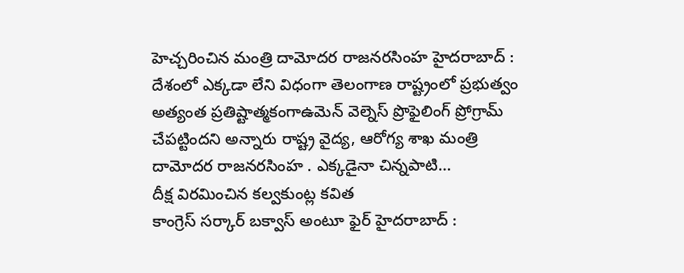హెచ్చరించిన మంత్రి దామోదర రాజనరసింహ హైదరాబాద్ : దేశంలో ఎక్కడా లేని విధంగా తెలంగాణ రాష్ట్రంలో ప్రభుత్వం అత్యంత ప్రతిష్టాత్మకంగాఉమెన్ వెల్నెస్ ప్రొఫైలింగ్ ప్రోగ్రామ్ చేపట్టిందని అన్నారు రాష్ట్ర వైద్య, ఆరోగ్య శాఖ మంత్రి దామోదర రాజనరసింహ . ఎక్కడైనా చిన్నపాటి…
దీక్ష విరమించిన కల్వకుంట్ల కవిత
కాంగ్రెస్ సర్కార్ బక్వాస్ అంటూ ఫైర్ హైదరాబాద్ :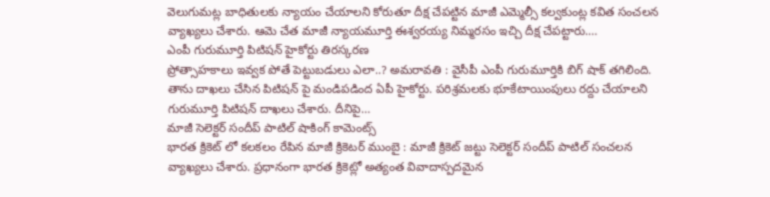వెలుగుమట్ల బాధితులకు న్యాయం చేయాలని కోరుతూ దీక్ష చేపట్టిన మాజీ ఎమ్మెల్సీ కల్వకుంట్ల కవిత సంచలన వ్యాఖ్యలు చేశారు. ఆమె చేత మాజీ న్యాయమూర్తి ఈశ్వరయ్య నిమ్మరసం ఇచ్చి దీక్ష చేపట్టారు.…
ఎంపీ గురుమూర్తి పిటిషన్ హైకోర్టు తిరస్కరణ
ప్రోత్సాహకాలు ఇవ్వక పోతే పెట్టుబడులు ఎలా..? అమరావతి : వైసీపీ ఎంపీ గురుమూర్తికి బిగ్ షాక్ తగిలింది. తాను దాఖలు చేసిన పిటిషన్ పై మండిపడింద ఏపీ హైకోర్టు. పరిశ్రమలకు భూకేటాయింపులు రద్దు చేయాలని గురుమూర్తి పిటిషన్ దాఖలు చేశారు. దీనిపై…
మాజీ సెలెక్టర్ సందీప్ పాటిల్ షాకింగ్ కామెంట్స్
భారత క్రికెట్ లో కలకలం రేపిన మాజీ క్రికెటర్ ముంబై : మాజీ క్రికెట్ జట్టు సెలెక్టర్ సందీప్ పాటిల్ సంచలన వ్యాఖ్యలు చేశారు. ప్రధానంగా భారత క్రికెట్లో అత్యంత వివాదాస్పదమైన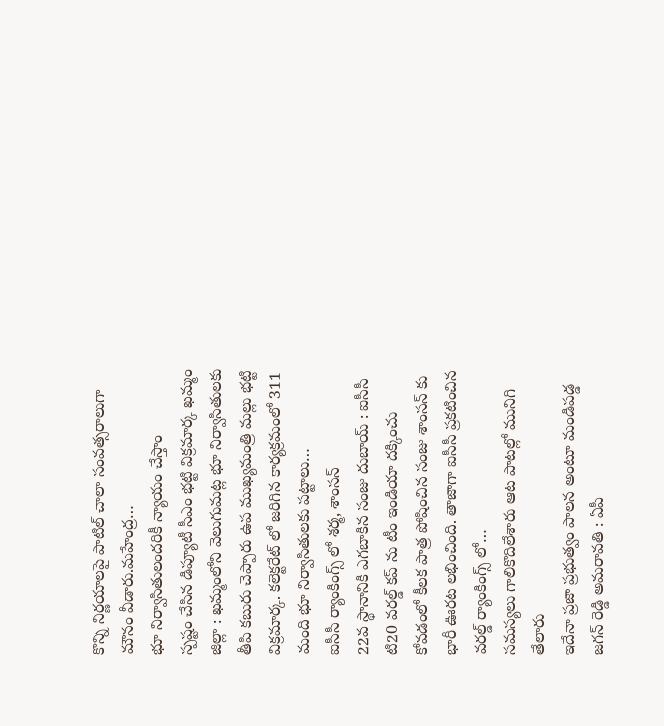కొన్ని నిర్ణయాలపై పాటిల్ చాలా సంవత్సరాలుగా మౌనం వీడారు.మహేంద్ర…
భూ నిర్వాసితులందరికీ న్యాయం చేస్తాం
స్పష్టం చేసిన డిప్యూటీ సీఎం భట్టి విక్రమార్క ఖమ్మం జిల్లా : ఖమ్మంలోని వెలుగుమట్ల భూ నిర్వాసితులకు తీపి కబురు చెప్పారు ఉప ముఖ్యమంత్రి మల్లు భట్టి విక్రమార్క. కలెక్టరేట్ లో జరిగిన కార్యక్రమంలో 311 మంది భూ నిర్వాసితులకు పట్టాలు…
ఐసీసీ ర్యాంకింగ్స్ లో శర్మ, శాంసన్
22వ స్థానానికి ఎగబాకిన సంజు దుబాయ్ : ఐసీసీ టి20 వరల్డ్ కప్ ను టీం ఇండియా దక్కించు కోవడంలో కీలక పాత్ర పోషించిన సంజు శాంసన్ కు భారీ ఊరట లభించింది. తాజాగా ఐసీసీ ప్రకటించిన వరల్డ్ ర్యాంకింగ్స్ లో…
సమస్యలు గాలికొదిలేశారు ఆట పాటల్లో మునిగి తేలారు
ఇదేనా ప్రజా ప్రభుత్వం పాలన అంటూ మండిపడ్డ జగన్ రెడ్డి అమరావతి : ఏపీ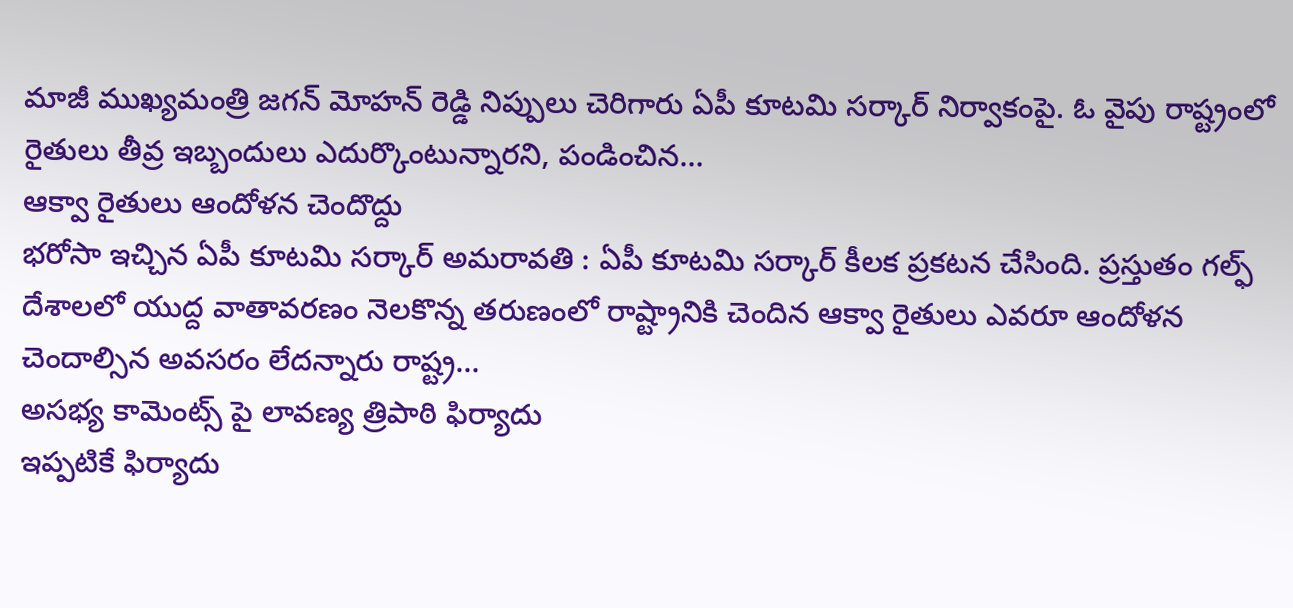మాజీ ముఖ్యమంత్రి జగన్ మోహన్ రెడ్డి నిప్పులు చెరిగారు ఏపీ కూటమి సర్కార్ నిర్వాకంపై. ఓ వైపు రాష్ట్రంలో రైతులు తీవ్ర ఇబ్బందులు ఎదుర్కొంటున్నారని, పండించిన…
ఆక్వా రైతులు ఆందోళన చెందొద్దు
భరోసా ఇచ్చిన ఏపీ కూటమి సర్కార్ అమరావతి : ఏపీ కూటమి సర్కార్ కీలక ప్రకటన చేసింది. ప్రస్తుతం గల్ఫ్ దేశాలలో యుద్ద వాతావరణం నెలకొన్న తరుణంలో రాష్ట్రానికి చెందిన ఆక్వా రైతులు ఎవరూ ఆందోళన చెందాల్సిన అవసరం లేదన్నారు రాష్ట్ర…
అసభ్య కామెంట్స్ పై లావణ్య త్రిపాఠి ఫిర్యాదు
ఇప్పటికే ఫిర్యాదు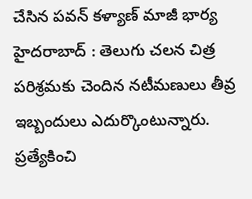చేసిన పవన్ కళ్యాణ్ మాజీ భార్య హైదరాబాద్ : తెలుగు చలన చిత్ర పరిశ్రమకు చెందిన నటీమణులు తీవ్ర ఇబ్బందులు ఎదుర్కొంటున్నారు. ప్రత్యేకించి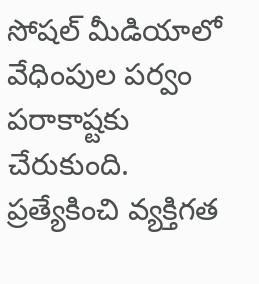సోషల్ మీడియాలో వేధింపుల పర్వం పరాకాష్టకు చేరుకుంది. ప్రత్యేకించి వ్యక్తిగత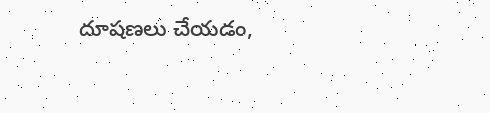దూషణలు చేయడం,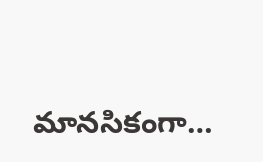మానసికంగా…